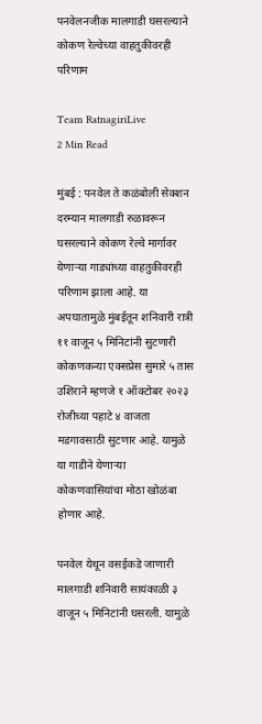पनवेलनजीक मालगाडी घसरल्याने कोकण रेल्वेच्या वाहतुकीवरही परिणाम

Team RatnagiriLive
2 Min Read

मुंबई : पनवेल ते कळंबोली सेक्शन दरम्यान मालगाडी रुळावरून घसरल्याने कोकण रेल्वे मार्गावर येणाऱ्या गाड्यांच्या वाहतुकीवरही परिणाम झाला आहे. या अपघातामुळे मुंबईतून शनिवारी रात्री ११ वाजून ५ मिनिटांनी सुटणारी कोकणकन्या एक्सप्रेस सुमारे ५ तास उशिराने म्हणजे १ ऑक्टोबर २०२३ रोजीच्या पहाटे ४ वाजता मडगावसाठी सुटणार आहे. यामुळे या गाडीने येणाऱ्या कोकणवासियांचा मोठा खोळंबा होणार आहे.

पनवेल येथून वसईकडे जाणारी मालगाडी शनिवारी सायंकाळी ३ वाजून ५ मिनिटांनी घसरली. यामुळे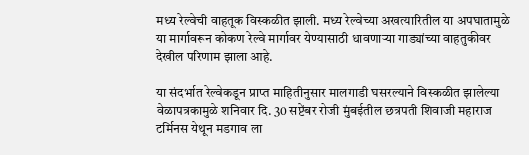मध्य रेल्वेची वाहतूक विस्कळीत झाली. मध्य रेल्वेच्या अखत्यारितील या अपघातामुळे या मार्गावरून कोकण रेल्वे मार्गावर येण्यासाठी धावणाऱ्या गाड्यांच्या वाहतुकीवर देखील परिणाम झाला आहे.

या संदर्भात रेल्वेकडून प्राप्त माहितीनुसार मालगाडी घसरल्याने विस्कळीत झालेल्या वेळापत्रकामुळे शनिवार दि. 30 सप्टेंबर रोजी मुंबईतील छत्रपती शिवाजी महाराज टर्मिनस येथून मडगाव ला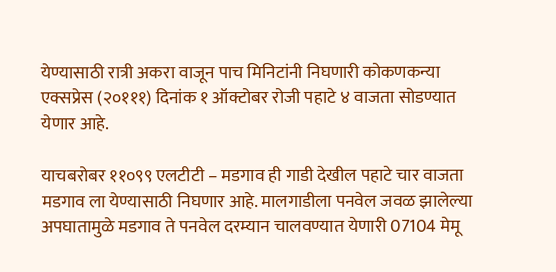येण्यासाठी रात्री अकरा वाजून पाच मिनिटांनी निघणारी कोकणकन्या एक्सप्रेस (२०१११) दिनांक १ ऑक्टोबर रोजी पहाटे ४ वाजता सोडण्यात येणार आहे.

याचबरोबर ११०९९ एलटीटी – मडगाव ही गाडी देखील पहाटे चार वाजता मडगाव ला येण्यासाठी निघणार आहे. मालगाडीला पनवेल जवळ झालेल्या अपघातामुळे मडगाव ते पनवेल दरम्यान चालवण्यात येणारी 07104 मेमू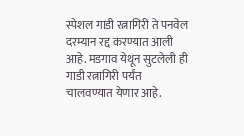स्पेशल गाडी रत्नागिरी ते पनवेल दरम्यान रद्द करण्यात आली आहे. मडगाव येथून सुटलेली ही गाडी रत्नागिरी पर्यंत चालवण्यात येणार आहे.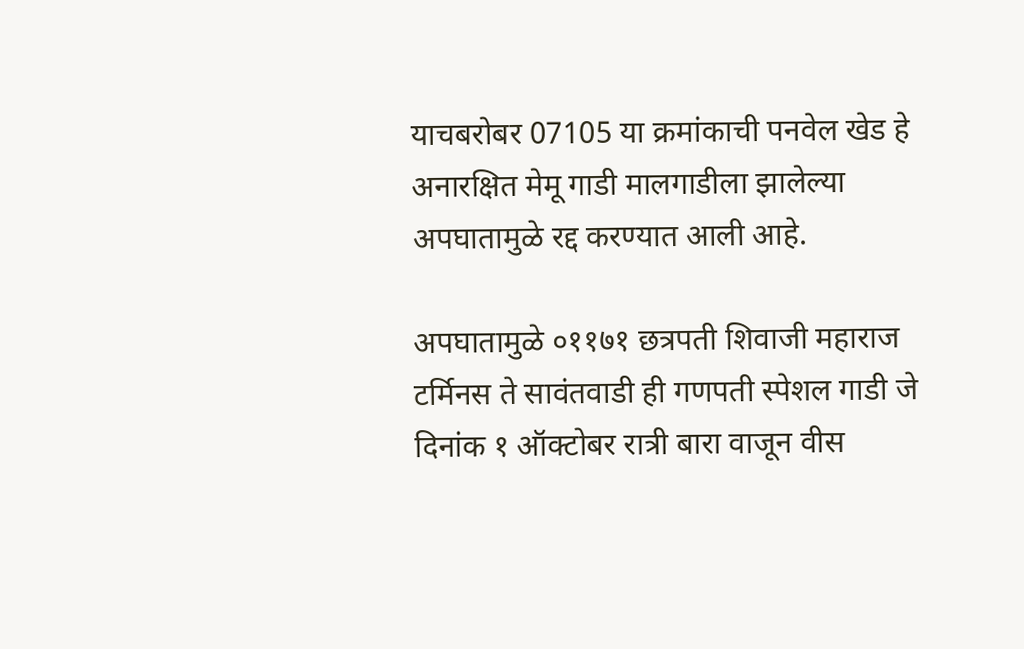याचबरोबर 07105 या क्रमांकाची पनवेल खेड हे अनारक्षित मेमू गाडी मालगाडीला झालेल्या अपघातामुळे रद्द करण्यात आली आहे.

अपघातामुळे ०११७१ छत्रपती शिवाजी महाराज टर्मिनस ते सावंतवाडी ही गणपती स्पेशल गाडी जे दिनांक १ ऑक्टोबर रात्री बारा वाजून वीस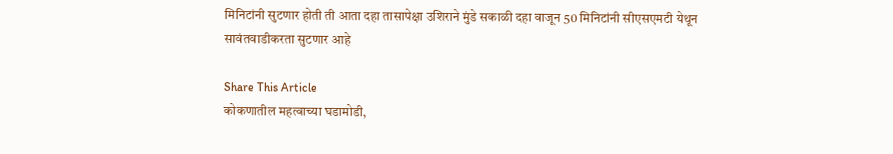मिनिटांनी सुटणार होती ती आता दहा तासापेक्षा उशिराने मुंडे सकाळी दहा वाजून 50 मिनिटांनी सीएसएमटी येथून सावंतवाडीकरता सुटणार आहे

Share This Article
कोकणातील महत्वाच्या घडामोडी,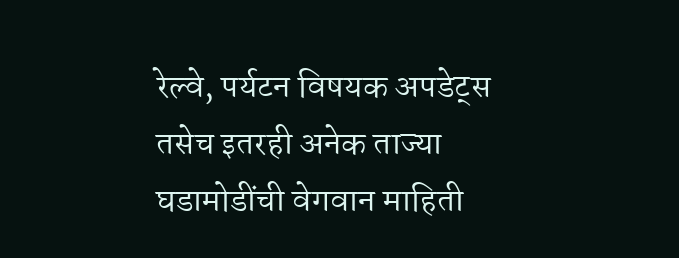रेल्वे, पर्यटन विषयक अपडेट्स तसेच इतरही अनेक ताज्या घडामोडींची वेगवान माहिती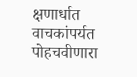क्षणार्धात वाचकांपर्यत पोहचवीणारा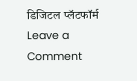डिजिटल प्लॅटफॉर्म
Leave a Comment